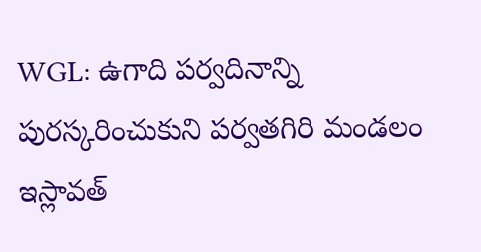WGL: ఉగాది పర్వదినాన్ని పురస్కరించుకుని పర్వతగిరి మండలం ఇస్లావత్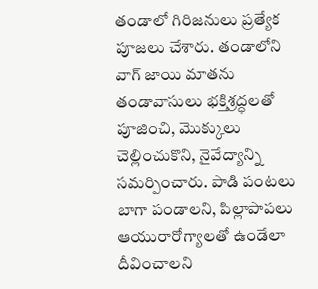తండాలో గిరిజనులు ప్రత్యేక పూజలు చేశారు. తండాలోని వాగ్ జాయి మాతను తండావాసులు భక్తిశ్రద్ధలతో పూజించి, మొక్కులు చెల్లించుకొని, నైవేద్యాన్ని సమర్పించారు. పాడి పంటలు బాగా పండాలని, పిల్లాపాపలు ఆయురారోగ్యాలతో ఉండేలా దీవించాలని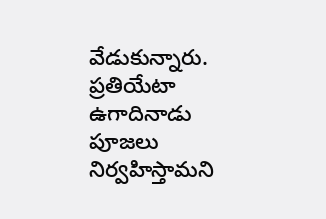వేడుకున్నారు. ప్రతియేటా ఉగాదినాడు పూజలు నిర్వహిస్తామని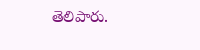తెలిపారు.